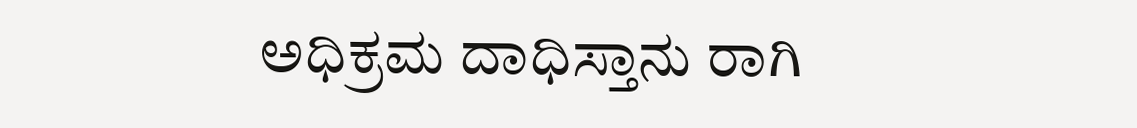ಅಧಿಕ್ರಮ ದಾಧಿಸ್ತಾನು ರಾಗಿ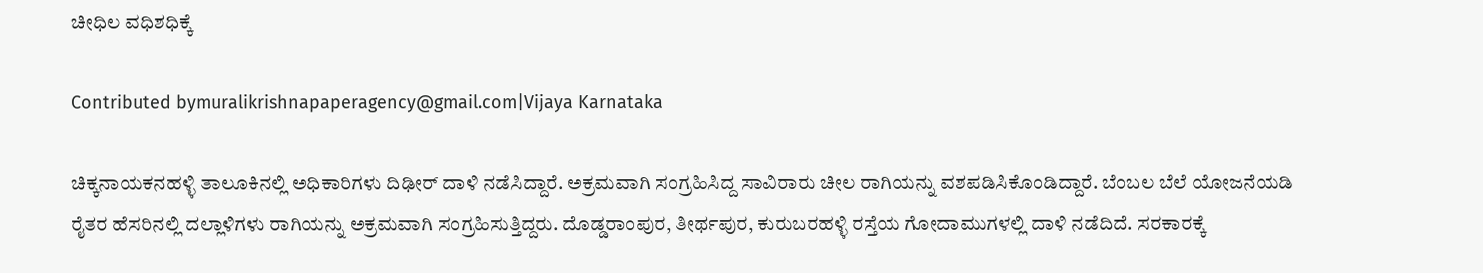ಚೀಧಿಲ ವಧಿಶಧಿಕ್ಕೆ

Contributed bymuralikrishnapaperagency@gmail.com|Vijaya Karnataka

ಚಿಕ್ಕನಾಯಕನಹಳ್ಳಿ ತಾಲೂಕಿನಲ್ಲಿ ಅಧಿಕಾರಿಗಳು ದಿಢೀರ್ ದಾಳಿ ನಡೆಸಿದ್ದಾರೆ. ಅಕ್ರಮವಾಗಿ ಸಂಗ್ರಹಿಸಿದ್ದ ಸಾವಿರಾರು ಚೀಲ ರಾಗಿಯನ್ನು ವಶಪಡಿಸಿಕೊಂಡಿದ್ದಾರೆ. ಬೆಂಬಲ ಬೆಲೆ ಯೋಜನೆಯಡಿ ರೈತರ ಹೆಸರಿನಲ್ಲಿ ದಲ್ಲಾಳಿಗಳು ರಾಗಿಯನ್ನು ಅಕ್ರಮವಾಗಿ ಸಂಗ್ರಹಿಸುತ್ತಿದ್ದರು. ದೊಡ್ಡರಾಂಪುರ, ತೀರ್ಥಪುರ, ಕುರುಬರಹಳ್ಳಿ ರಸ್ತೆಯ ಗೋದಾಮುಗಳಲ್ಲಿ ದಾಳಿ ನಡೆದಿದೆ. ಸರಕಾರಕ್ಕೆ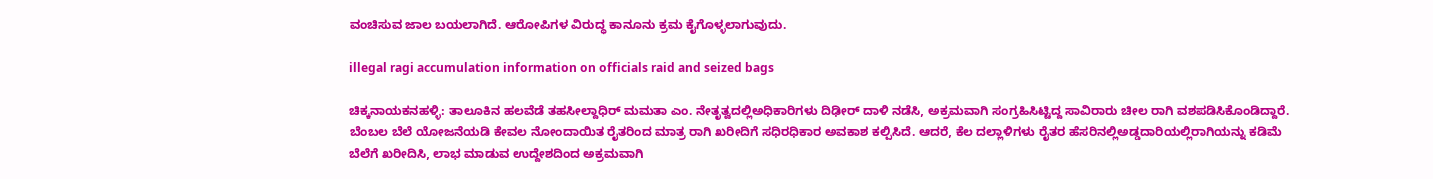ವಂಚಿಸುವ ಜಾಲ ಬಯಲಾಗಿದೆ. ಆರೋಪಿಗಳ ವಿರುದ್ಧ ಕಾನೂನು ಕ್ರಮ ಕೈಗೊಳ್ಳಲಾಗುವುದು.

illegal ragi accumulation information on officials raid and seized bags

ಚಿಕ್ಕನಾಯಕನಹಳ್ಳಿ: ತಾಲೂಕಿನ ಹಲವೆಡೆ ತಹಸೀಲ್ದಾಧಿರ್ ಮಮತಾ ಎಂ. ನೇತೃತ್ವದಲ್ಲಿಅಧಿಕಾರಿಗಳು ದಿಢೀರ್ ದಾಳಿ ನಡೆಸಿ, ಅಕ್ರಮವಾಗಿ ಸಂಗ್ರಹಿಸಿಟ್ಟಿದ್ದ ಸಾವಿರಾರು ಚೀಲ ರಾಗಿ ವಶಪಡಿಸಿಕೊಂಡಿದ್ದಾರೆ. ಬೆಂಬಲ ಬೆಲೆ ಯೋಜನೆಯಡಿ ಕೇವಲ ನೋಂದಾಯಿತ ರೈತರಿಂದ ಮಾತ್ರ ರಾಗಿ ಖರೀದಿಗೆ ಸಧಿರಧಿಕಾರ ಅವಕಾಶ ಕಲ್ಪಿಸಿದೆ. ಆದರೆ, ಕೆಲ ದಲ್ಲಾಳಿಗಳು ರೈತರ ಹೆಸರಿನಲ್ಲಿಅಡ್ಡದಾರಿಯಲ್ಲಿರಾಗಿಯನ್ನು ಕಡಿಮೆ ಬೆಲೆಗೆ ಖರೀದಿಸಿ, ಲಾಭ ಮಾಡುವ ಉದ್ದೇಶದಿಂದ ಅಕ್ರಮವಾಗಿ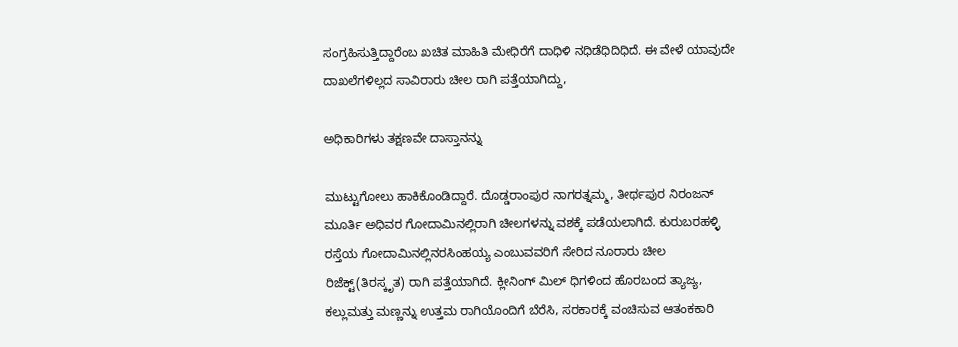ಸಂಗ್ರಹಿಸುತ್ತಿದ್ದಾರೆಂಬ ಖಚಿತ ಮಾಹಿತಿ ಮೇಧಿರೆಗೆ ದಾಧಿಳಿ ನಧಿಡೆಧಿದಿಧಿದೆ. ಈ ವೇಳೆ ಯಾವುದೇ ದಾಖಲೆಗಳಿಲ್ಲದ ಸಾವಿರಾರು ಚೀಲ ರಾಗಿ ಪತ್ತೆಯಾಗಿದ್ದು,

ಅಧಿಕಾರಿಗಳು ತಕ್ಷಣವೇ ದಾಸ್ತಾನನ್ನು

ಮುಟ್ಟುಗೋಲು ಹಾಕಿಕೊಂಡಿದ್ದಾರೆ. ದೊಡ್ಡರಾಂಪುರ ನಾಗರತ್ನಮ್ಮ, ತೀರ್ಥಪುರ ನಿರಂಜನ್ ಮೂರ್ತಿ ಅಧಿವರ ಗೋದಾಮಿನಲ್ಲಿರಾಗಿ ಚೀಲಗಳನ್ನು ವಶಕ್ಕೆ ಪಡೆಯಲಾಗಿದೆ. ಕುರುಬರಹಳ್ಳಿ ರಸ್ತೆಯ ಗೋದಾಮಿನಲ್ಲಿನರಸಿಂಹಯ್ಯ ಎಂಬುವವರಿಗೆ ಸೇರಿದ ನೂರಾರು ಚೀಲ ರಿಜೆಕ್ಟ್(ತಿರಸ್ಕೃತ) ರಾಗಿ ಪತ್ತೆಯಾಗಿದೆ. ಕ್ಲೀನಿಂಗ್ ಮಿಲ್ ಧಿಗಳಿಂದ ಹೊರಬಂದ ತ್ಯಾಜ್ಯ, ಕಲ್ಲುಮತ್ತು ಮಣ್ಣನ್ನು ಉತ್ತಮ ರಾಗಿಯೊಂದಿಗೆ ಬೆರೆಸಿ, ಸರಕಾರಕ್ಕೆ ವಂಚಿಸುವ ಆತಂಕಕಾರಿ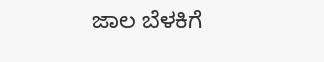ಜಾಲ ಬೆಳಕಿಗೆ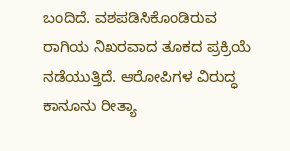ಬಂದಿದೆ. ವಶಪಡಿಸಿಕೊಂಡಿರುವ ರಾಗಿಯ ನಿಖರವಾದ ತೂಕದ ಪ್ರಕ್ರಿಯೆ ನಡೆಯುತ್ತಿದೆ. ಆರೋಪಿಗಳ ವಿರುದ್ಧ ಕಾನೂನು ರೀತ್ಯಾ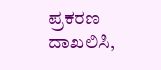ಪ್ರಕರಣ ದಾಖಲಿಸಿ,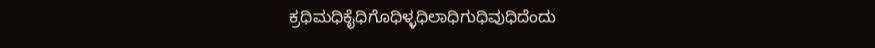ಕ್ರಧಿಮಧಿಕೈಧಿಗೊಧಿಳ್ಳಧಿಲಾಧಿಗುಧಿವುಧಿದೆಂದು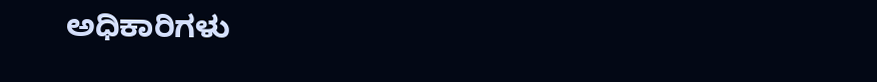ಅಧಿಕಾರಿಗಳು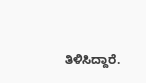ತಿಳಿಸಿದ್ದಾರೆ.